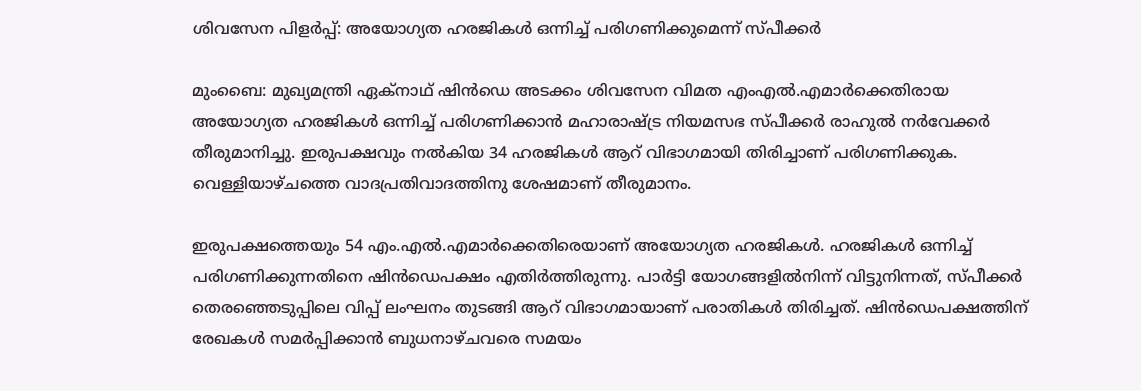ശിവസേന പിളർപ്പ്: അയോഗ്യത ഹരജികൾ ഒന്നിച്ച് പരിഗണിക്കുമെന്ന് സ്പീക്കർ

മുംബൈ: മുഖ്യമന്ത്രി ഏക്നാഥ് ഷിൻഡെ അടക്കം ശിവസേന വിമത എംഎൽ.എമാർക്കെതിരായ അയോഗ്യത ഹരജികൾ ഒന്നിച്ച് പരിഗണിക്കാൻ മഹാരാഷ്ട്ര നിയമസഭ സ്പീക്കർ രാഹുൽ നർവേക്കർ തീരുമാനിച്ചു. ഇരുപക്ഷവും നൽകിയ 34 ഹരജികൾ ആറ് വിഭാഗമായി തിരിച്ചാണ് പരിഗണിക്കുക. വെള്ളിയാഴ്ചത്തെ വാദപ്രതിവാദത്തിനു ശേഷമാണ് തീരുമാനം.

ഇരുപക്ഷത്തെയും 54 എം.എൽ.എമാർക്കെതിരെയാണ് അയോഗ്യത ഹരജികൾ. ഹരജികൾ ഒന്നിച്ച് പരിഗണിക്കുന്നതിനെ ഷിൻഡെപക്ഷം എതിർത്തിരുന്നു. പാർട്ടി യോഗങ്ങളിൽനിന്ന് വിട്ടുനിന്നത്, സ്പീക്കർ തെരഞ്ഞെടുപ്പിലെ വിപ്പ് ലംഘനം തുടങ്ങി ആറ് വിഭാഗമായാണ് പരാതികൾ തിരിച്ചത്. ഷിൻഡെപക്ഷത്തിന് രേഖകൾ സമർപ്പിക്കാൻ ബുധനാഴ്ചവരെ സമയം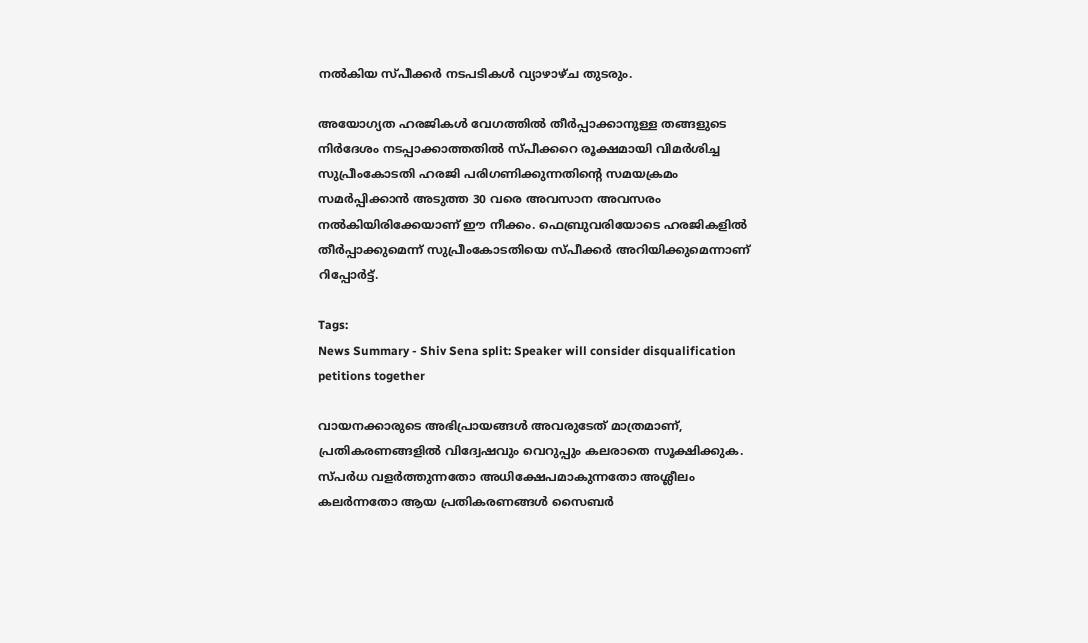നൽകിയ സ്പീക്കർ നടപടികൾ വ്യാഴാഴ്ച തുടരും.

അയോഗ്യത ഹരജികൾ വേഗത്തിൽ തീർപ്പാക്കാനുള്ള തങ്ങളുടെ നിർദേശം നടപ്പാക്കാത്തതിൽ സ്പീക്കറെ രൂക്ഷമായി വിമർശിച്ച സുപ്രീംകോടതി ഹരജി പരിഗണിക്കുന്നതിന്റെ സമയക്രമം സമർപ്പിക്കാൻ അടുത്ത 30 വരെ അവസാന അവസരം നൽകിയിരിക്കേയാണ് ഈ നീക്കം. ഫെബ്രുവരിയോടെ ഹരജികളിൽ തീർപ്പാക്കുമെന്ന് സുപ്രീംകോടതിയെ സ്പീക്കർ അറിയിക്കുമെന്നാണ് റിപ്പോർട്ട്.

Tags:
News Summary - Shiv Sena split: Speaker will consider disqualification petitions together

വായനക്കാരുടെ അഭിപ്രായങ്ങള്‍ അവരുടേത് മാത്രമാണ്, പ്രതികരണങ്ങളിൽ വിദ്വേഷവും വെറുപ്പും കലരാതെ സൂക്ഷിക്കുക. സ്പർധ വളർത്തുന്നതോ അധിക്ഷേപമാകുന്നതോ അശ്ലീലം കലർന്നതോ ആയ പ്രതികരണങ്ങൾ സൈബർ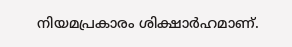നിയമപ്രകാരം ശിക്ഷാർഹമാണ്.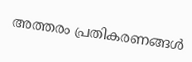അത്തരം പ്രതികരണങ്ങൾ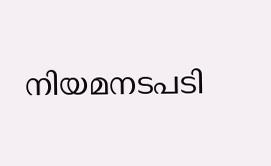നിയമനടപടി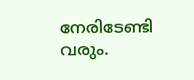നേരിടേണ്ടി വരും.